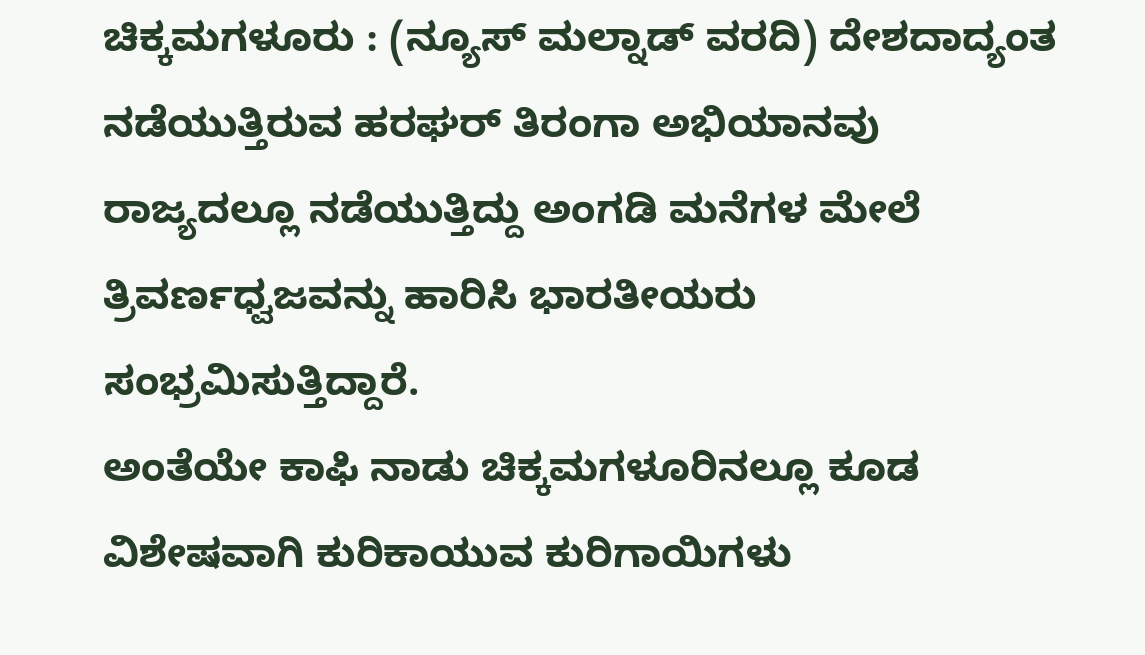ಚಿಕ್ಕಮಗಳೂರು : (ನ್ಯೂಸ್ ಮಲ್ನಾಡ್ ವರದಿ) ದೇಶದಾದ್ಯಂತ ನಡೆಯುತ್ತಿರುವ ಹರಘರ್ ತಿರಂಗಾ ಅಭಿಯಾನವು ರಾಜ್ಯದಲ್ಲೂ ನಡೆಯುತ್ತಿದ್ದು ಅಂಗಡಿ ಮನೆಗಳ ಮೇಲೆ ತ್ರಿವರ್ಣಧ್ವಜವನ್ನು ಹಾರಿಸಿ ಭಾರತೀಯರು ಸಂಭ್ರಮಿಸುತ್ತಿದ್ದಾರೆ.
ಅಂತೆಯೇ ಕಾಫಿ ನಾಡು ಚಿಕ್ಕಮಗಳೂರಿನಲ್ಲೂ ಕೂಡ ವಿಶೇಷವಾಗಿ ಕುರಿಕಾಯುವ ಕುರಿಗಾಯಿಗಳು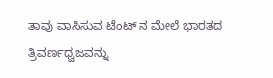ತಾವು ವಾಸಿಸುವ ಟೆಂಟ್ ನ ಮೇಲೆ ಭಾರತದ ತ್ರಿವರ್ಣಧ್ವಜವನ್ನು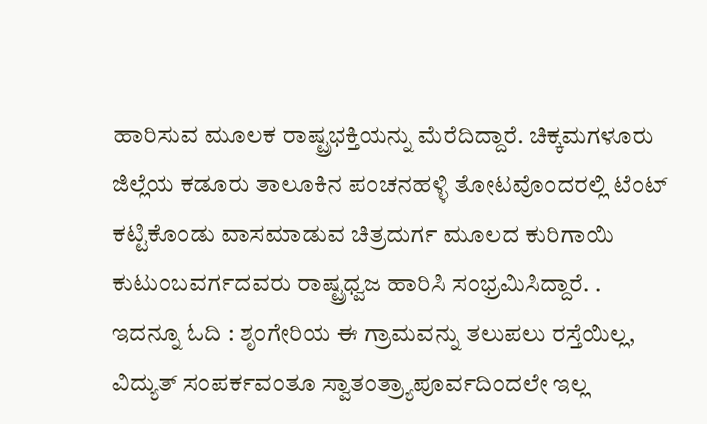ಹಾರಿಸುವ ಮೂಲಕ ರಾಷ್ಟ್ರಭಕ್ತಿಯನ್ನು ಮೆರೆದಿದ್ದಾರೆ. ಚಿಕ್ಕಮಗಳೂರು ಜಿಲ್ಲೆಯ ಕಡೂರು ತಾಲೂಕಿನ ಪಂಚನಹಳ್ಳಿ ತೋಟವೊಂದರಲ್ಲಿ ಟೆಂಟ್ ಕಟ್ಟಿಕೊಂಡು ವಾಸಮಾಡುವ ಚಿತ್ರದುರ್ಗ ಮೂಲದ ಕುರಿಗಾಯಿ ಕುಟುಂಬವರ್ಗದವರು ರಾಷ್ಟ್ರಧ್ವಜ ಹಾರಿಸಿ ಸಂಭ್ರಮಿಸಿದ್ದಾರೆ. .
ಇದನ್ನೂ ಓದಿ : ಶೃಂಗೇರಿಯ ಈ ಗ್ರಾಮವನ್ನು ತಲುಪಲು ರಸ್ತೆಯಿಲ್ಲ, ವಿದ್ಯುತ್ ಸಂಪರ್ಕವಂತೂ ಸ್ವಾತಂತ್ರ್ಯಾಪೂರ್ವದಿಂದಲೇ ಇಲ್ಲ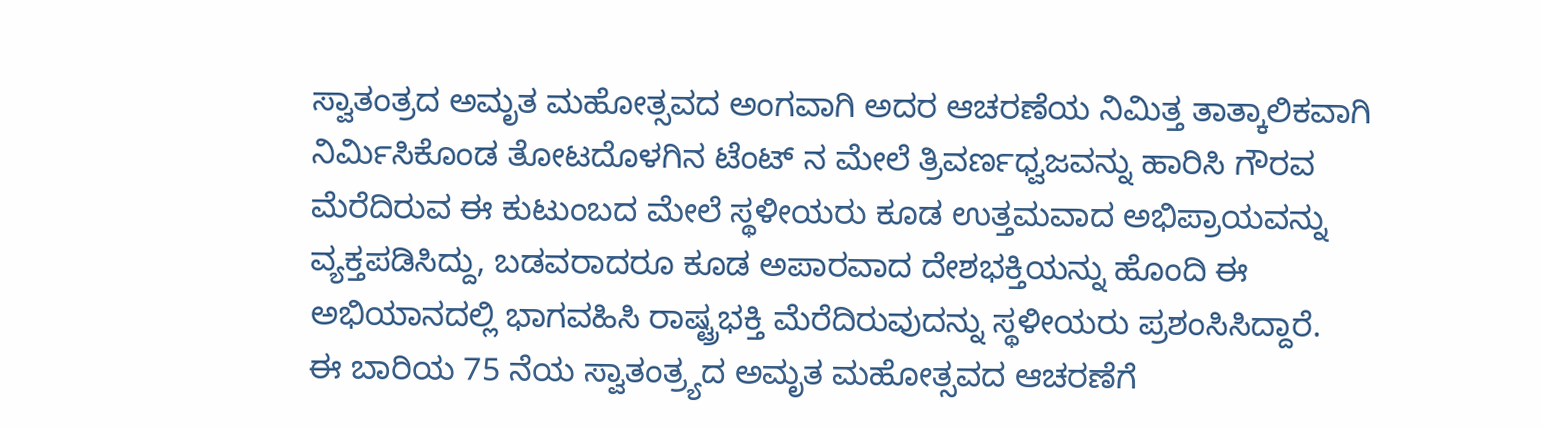ಸ್ವಾತಂತ್ರದ ಅಮೃತ ಮಹೋತ್ಸವದ ಅಂಗವಾಗಿ ಅದರ ಆಚರಣೆಯ ನಿಮಿತ್ತ ತಾತ್ಕಾಲಿಕವಾಗಿ ನಿರ್ಮಿಸಿಕೊಂಡ ತೋಟದೊಳಗಿನ ಟೆಂಟ್ ನ ಮೇಲೆ ತ್ರಿವರ್ಣಧ್ವಜವನ್ನು ಹಾರಿಸಿ ಗೌರವ ಮೆರೆದಿರುವ ಈ ಕುಟುಂಬದ ಮೇಲೆ ಸ್ಥಳೀಯರು ಕೂಡ ಉತ್ತಮವಾದ ಅಭಿಪ್ರಾಯವನ್ನು ವ್ಯಕ್ತಪಡಿಸಿದ್ದು, ಬಡವರಾದರೂ ಕೂಡ ಅಪಾರವಾದ ದೇಶಭಕ್ತಿಯನ್ನು ಹೊಂದಿ ಈ ಅಭಿಯಾನದಲ್ಲಿ ಭಾಗವಹಿಸಿ ರಾಷ್ಟ್ರಭಕ್ತಿ ಮೆರೆದಿರುವುದನ್ನು ಸ್ಥಳೀಯರು ಪ್ರಶಂಸಿಸಿದ್ದಾರೆ.
ಈ ಬಾರಿಯ 75 ನೆಯ ಸ್ವಾತಂತ್ರ್ಯದ ಅಮೃತ ಮಹೋತ್ಸವದ ಆಚರಣೆಗೆ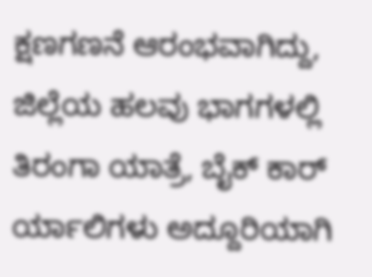ಕ್ಷಣಗಣನೆ ಆರಂಭವಾಗಿದ್ದು, ಜಿಲ್ಲೆಯ ಹಲವು ಭಾಗಗಳಲ್ಲಿ ತಿರಂಗಾ ಯಾತ್ರೆ, ಬೈಕ್ ಕಾರ್ ರ್ಯಾಲಿಗಳು ಅದ್ದೂರಿಯಾಗಿ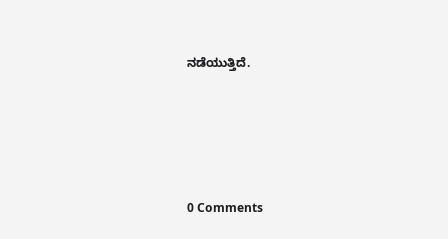ನಡೆಯುತ್ತಿದೆ.






0 Comments